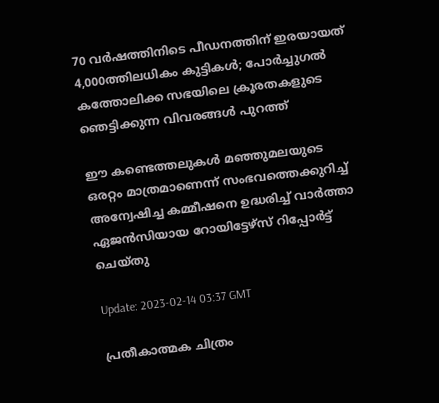70 വര്‍ഷത്തിനിടെ പീഡനത്തിന് ഇരയായത് 4,000ത്തിലധികം കുട്ടികള്‍; പോര്‍ച്ചുഗല്‍ കത്തോലിക്ക സഭയിലെ ക്രൂരതകളുടെ ഞെട്ടിക്കുന്ന വിവരങ്ങള്‍ പുറത്ത്

ഈ കണ്ടെത്തലുകള്‍ മഞ്ഞുമലയുടെ ഒരറ്റം മാത്രമാണെന്ന് സംഭവത്തെക്കുറിച്ച് അന്വേഷിച്ച കമ്മീഷനെ ഉദ്ധരിച്ച് വാർത്താ ഏജൻസിയായ റോയിട്ടേഴ്‌സ് റിപ്പോർട്ട് ചെയ്തു

Update: 2023-02-14 03:37 GMT

പ്രതീകാത്മക ചിത്രം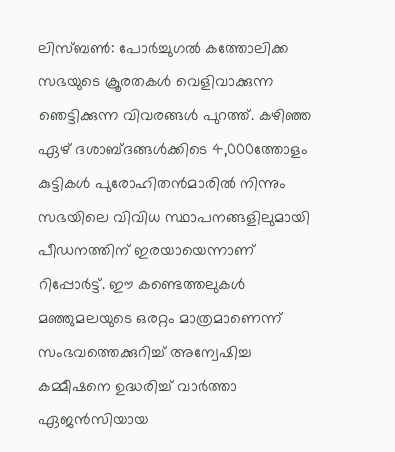ലിസ്ബണ്‍: പോര്‍ച്ചുഗല്‍ കത്തോലിക്ക സഭയുടെ ക്രൂരതകള്‍ വെളിവാക്കുന്ന ഞെട്ടിക്കുന്ന വിവരങ്ങള്‍ പുറത്ത്. കഴിഞ്ഞ ഏഴ് ദശാബ്ദങ്ങള്‍ക്കിടെ 4,000ത്തോളം കുട്ടികള്‍ പുരോഹിതന്‍മാരില്‍ നിന്നും സഭയിലെ വിവിധ സ്ഥാപനങ്ങളിലുമായി  പീഡനത്തിന് ഇരയായെന്നാണ് റിപ്പോര്‍ട്ട്. ഈ കണ്ടെത്തലുകള്‍ മഞ്ഞുമലയുടെ ഒരറ്റം മാത്രമാണെന്ന് സംഭവത്തെക്കുറിച്ച് അന്വേഷിച്ച കമ്മീഷനെ ഉദ്ധരിച്ച് വാർത്താ ഏജൻസിയായ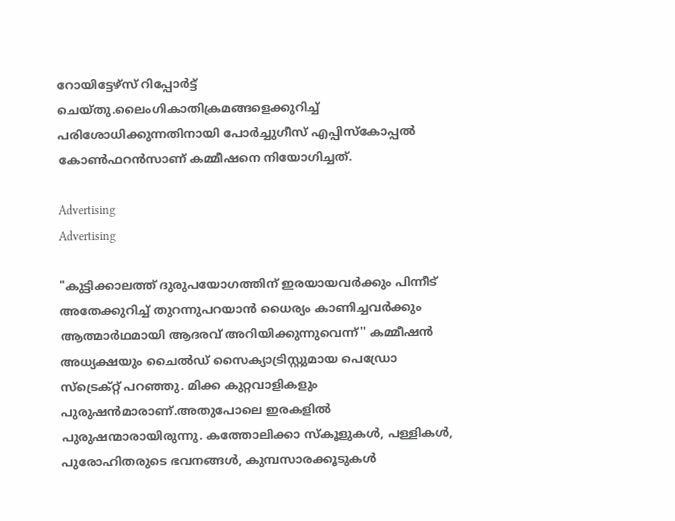റോയിട്ടേഴ്‌സ് റിപ്പോർട്ട് ചെയ്തു.ലൈംഗികാതിക്രമങ്ങളെക്കുറിച്ച് പരിശോധിക്കുന്നതിനായി പോർച്ചുഗീസ് എപ്പിസ്‌കോപ്പൽ കോൺഫറൻസാണ് കമ്മീഷനെ നിയോഗിച്ചത്.

Advertising
Advertising

"കുട്ടിക്കാലത്ത് ദുരുപയോഗത്തിന് ഇരയായവര്‍ക്കും പിന്നീട് അതേക്കുറിച്ച് തുറന്നുപറയാന്‍ ധൈര്യം കാണിച്ചവര്‍ക്കും ആത്മാര്‍ഥമായി ആദരവ് അറിയിക്കുന്നുവെന്ന്'' കമ്മീഷന്‍ അധ്യക്ഷയും ചൈൽഡ് സൈക്യാട്രിസ്റ്റുമായ പെഡ്രോ സ്ട്രെക്റ്റ് പറഞ്ഞു. മിക്ക കുറ്റവാളികളും പുരുഷന്‍മാരാണ്.അതുപോലെ ഇരകളില്‍ പുരുഷന്മാരായിരുന്നു. കത്തോലിക്കാ സ്കൂളുകൾ, പള്ളികൾ, പുരോഹിതരുടെ ഭവനങ്ങൾ, കുമ്പസാരക്കൂടുകൾ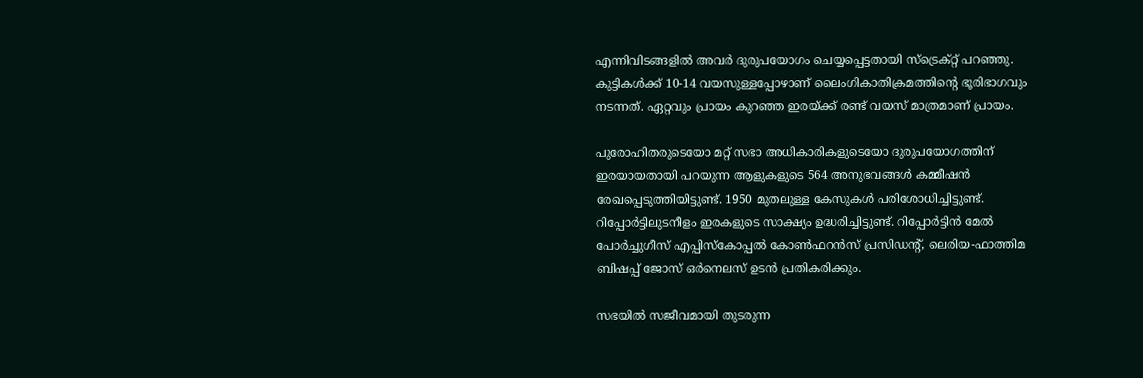എന്നിവിടങ്ങളിൽ അവർ ദുരുപയോഗം ചെയ്യപ്പെട്ടതായി സ്ട്രെക്റ്റ് പറഞ്ഞു. കുട്ടികൾക്ക് 10-14 വയസുള്ളപ്പോഴാണ് ലൈംഗികാതിക്രമത്തിന്‍റെ ഭൂരിഭാഗവും നടന്നത്. ഏറ്റവും പ്രായം കുറഞ്ഞ ഇരയ്ക്ക് രണ്ട് വയസ് മാത്രമാണ് പ്രായം.

പുരോഹിതരുടെയോ മറ്റ് സഭാ അധികാരികളുടെയോ ദുരുപയോഗത്തിന് ഇരയായതായി പറയുന്ന ആളുകളുടെ 564 അനുഭവങ്ങൾ കമ്മീഷൻ രേഖപ്പെടുത്തിയിട്ടുണ്ട്. 1950 മുതലുള്ള കേസുകള്‍ പരിശോധിച്ചിട്ടുണ്ട്. റിപ്പോര്‍ട്ടിലുടനീളം ഇരകളുടെ സാക്ഷ്യം ഉദ്ധരിച്ചിട്ടുണ്ട്. റിപ്പോര്‍ട്ടിന്‍ മേല്‍ പോർച്ചുഗീസ് എപ്പിസ്‌കോപ്പൽ കോൺഫറൻസ് പ്രസിഡന്‍റ്, ലെരിയ-ഫാത്തിമ ബിഷപ്പ് ജോസ് ഒർനെലസ് ഉടന്‍ പ്രതികരിക്കും.

സഭയില്‍ സജീവമായി തുടരുന്ന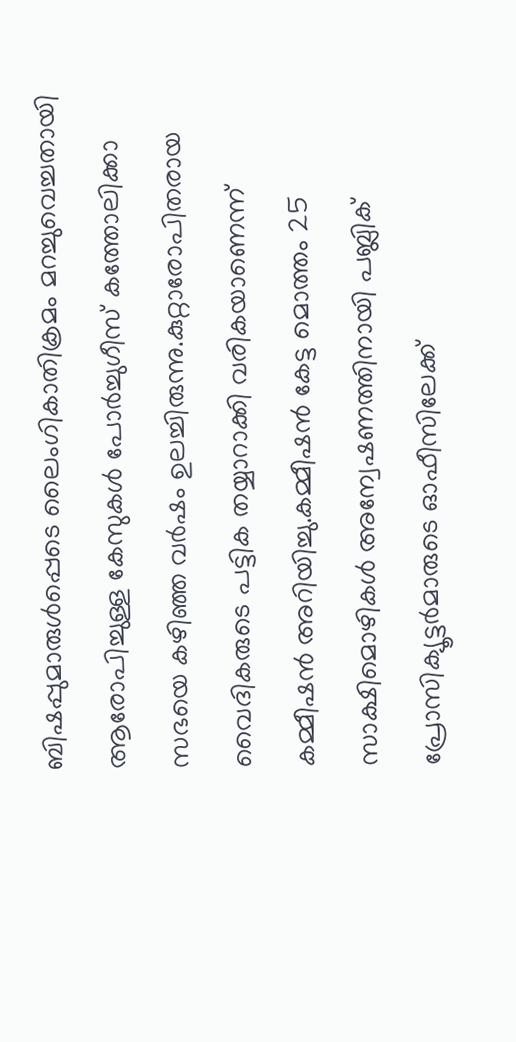ബിഷപ്പുമാരുൾപ്പെടെ ലൈംഗികാതിക്രമം മറച്ചുവെച്ചതായി ആരോപിച്ചുള്ള കേസുകൾ പോർച്ചുഗീസ് കത്തോലിക്കാ സഭയെ കഴിഞ്ഞ വർഷം ഉലച്ചിരുന്നു.കുറ്റാരോപിതരായ വൈദികരുടെ പട്ടിക തയ്യാറാക്കി വരികയാണെന്ന് കമ്മീഷൻ അറിയിച്ചു.കമ്മീഷൻ കേട്ട മൊത്തം 25 സാക്ഷിമൊഴികൾ അന്വേഷണത്തിനായി പബ്ലിക് പ്രോസിക്യൂട്ടർമാരുടെ ഓഫീസിലേക്ക്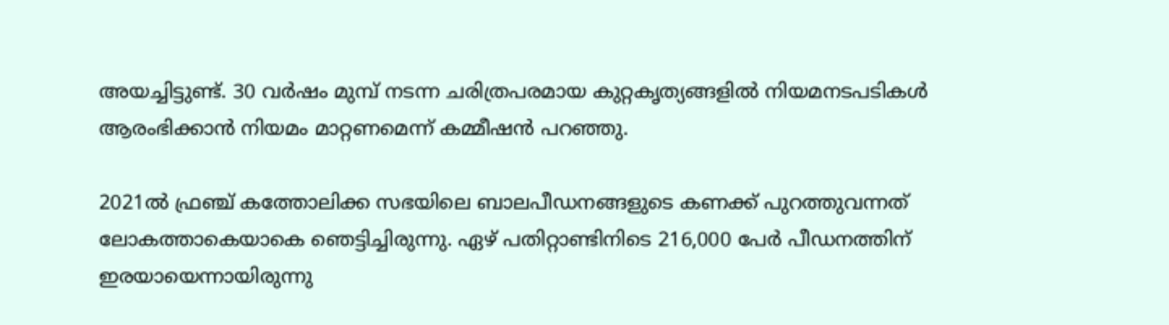അയച്ചിട്ടുണ്ട്. 30 വർഷം മുമ്പ് നടന്ന ചരിത്രപരമായ കുറ്റകൃത്യങ്ങളിൽ നിയമനടപടികൾ ആരംഭിക്കാൻ നിയമം മാറ്റണമെന്ന് കമ്മീഷൻ പറഞ്ഞു.

2021ല്‍ ഫ്രഞ്ച് കത്തോലിക്ക സഭയിലെ ബാലപീഡനങ്ങളുടെ കണക്ക് പുറത്തുവന്നത് ലോകത്താകെയാകെ ഞെട്ടിച്ചിരുന്നു. ഏഴ് പതിറ്റാണ്ടിനിടെ 216,000 പേര്‍ പീഡനത്തിന് ഇരയായെന്നായിരുന്നു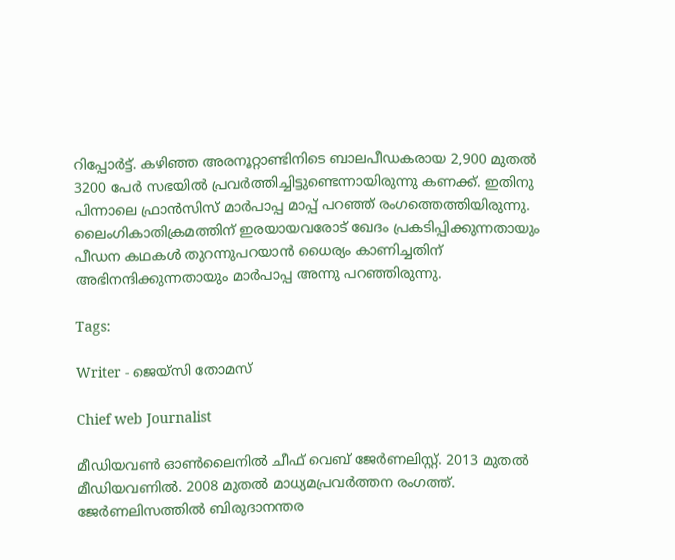റിപ്പോര്‍ട്ട്. കഴിഞ്ഞ അരനൂറ്റാണ്ടിനിടെ ബാലപീഡകരായ 2,900 മുതല്‍ 3200 പേര്‍ സഭയില്‍ പ്രവര്‍ത്തിച്ചിട്ടുണ്ടെന്നായിരുന്നു കണക്ക്. ഇതിനു പിന്നാലെ ഫ്രാന്‍സിസ് മാര്‍പാപ്പ മാപ്പ് പറഞ്ഞ് രംഗത്തെത്തിയിരുന്നു. ലൈംഗികാതിക്രമത്തിന് ഇരയായവരോട് ഖേദം പ്രകടിപ്പിക്കുന്നതായും പീഡന കഥകള്‍ തുറന്നുപറയാന്‍ ധൈര്യം കാണിച്ചതിന് അഭിനന്ദിക്കുന്നതായും മാര്‍പാപ്പ അന്നു പറഞ്ഞിരുന്നു.

Tags:

Writer - ജെയ്സി തോമസ്

Chief web Journalist

മീഡിയവൺ ഓൺലൈനിൽ ചീഫ് വെബ് ജേർണലിസ്റ്റ്. 2013 മുതൽ മീഡിയവണിൽ. 2008 മുതൽ മാധ്യമപ്രവർത്തന രംഗത്ത്. ജേർണലിസത്തിൽ ബിരുദാനന്തര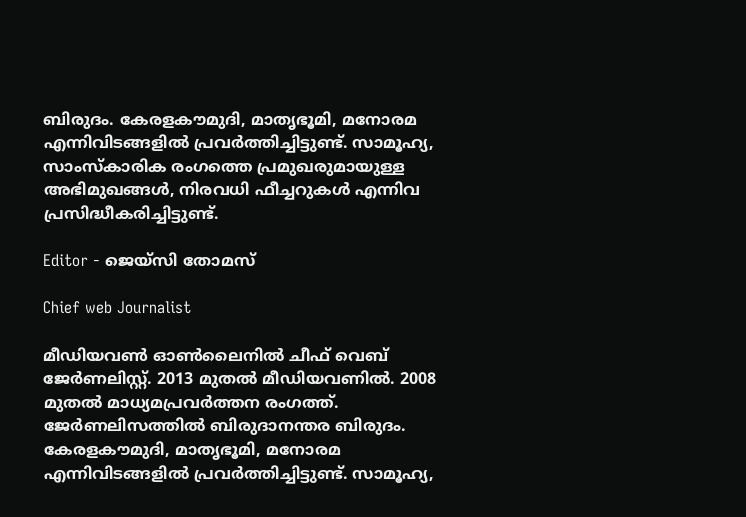ബിരുദം. കേരളകൗമുദി, മാതൃഭൂമി, മനോരമ എന്നിവിടങ്ങളിൽ പ്രവർത്തിച്ചിട്ടുണ്ട്. സാമൂഹ്യ, സാംസ്‌കാരിക രംഗത്തെ പ്രമുഖരുമായുള്ള അഭിമുഖങ്ങൾ, നിരവധി ഫീച്ചറുകൾ എന്നിവ പ്രസിദ്ധീകരിച്ചിട്ടുണ്ട്.

Editor - ജെയ്സി തോമസ്

Chief web Journalist

മീഡിയവൺ ഓൺലൈനിൽ ചീഫ് വെബ് ജേർണലിസ്റ്റ്. 2013 മുതൽ മീഡിയവണിൽ. 2008 മുതൽ മാധ്യമപ്രവർത്തന രംഗത്ത്. ജേർണലിസത്തിൽ ബിരുദാനന്തര ബിരുദം. കേരളകൗമുദി, മാതൃഭൂമി, മനോരമ എന്നിവിടങ്ങളിൽ പ്രവർത്തിച്ചിട്ടുണ്ട്. സാമൂഹ്യ,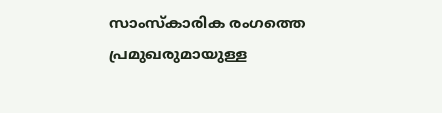സാംസ്‌കാരിക രംഗത്തെ പ്രമുഖരുമായുള്ള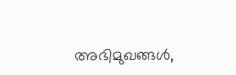അഭിമുഖങ്ങൾ,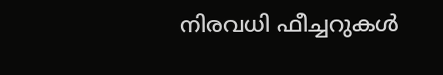നിരവധി ഫീച്ചറുകൾ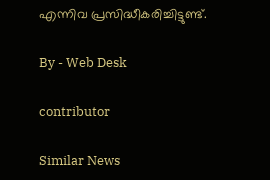എന്നിവ പ്രസിദ്ധീകരിച്ചിട്ടുണ്ട്.

By - Web Desk

contributor

Similar News